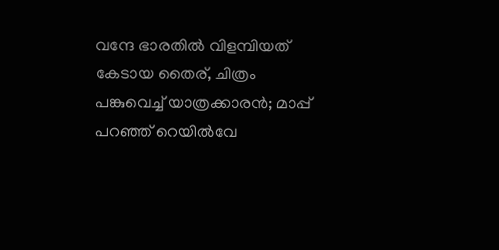വന്ദേ ഭാരതില്‍ വിളമ്പിയത് കേടായ തൈര്, ചിത്രം പങ്കുവെച്ച് യാത്രക്കാരന്‍; മാപ്പ് പറഞ്ഞ് റെയില്‍വേ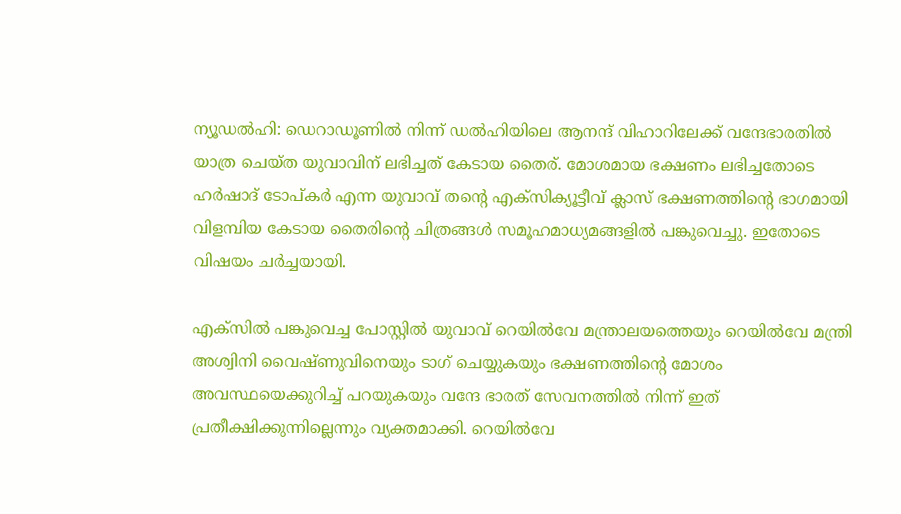ന്യൂഡല്‍ഹി: ഡെറാഡൂണില്‍ നിന്ന് ഡല്‍ഹിയിലെ ആനന്ദ് വിഹാറിലേക്ക് വന്ദേഭാരതില്‍ യാത്ര ചെയ്ത യുവാവിന് ലഭിച്ചത് കേടായ തൈര്. മോശമായ ഭക്ഷണം ലഭിച്ചതോടെ ഹര്‍ഷാദ് ടോപ്കര്‍ എന്ന യുവാവ് തന്റെ എക്സിക്യൂട്ടീവ് ക്ലാസ് ഭക്ഷണത്തിന്റെ ഭാഗമായി വിളമ്പിയ കേടായ തൈരിന്റെ ചിത്രങ്ങള്‍ സമൂഹമാധ്യമങ്ങളില്‍ പങ്കുവെച്ചു. ഇതോടെ വിഷയം ചര്‍ച്ചയായി.

എക്സില്‍ പങ്കുവെച്ച പോസ്റ്റില്‍ യുവാവ് റെയില്‍വേ മന്ത്രാലയത്തെയും റെയില്‍വേ മന്ത്രി അശ്വിനി വൈഷ്ണുവിനെയും ടാഗ് ചെയ്യുകയും ഭക്ഷണത്തിന്റെ മോശം അവസ്ഥയെക്കുറിച്ച് പറയുകയും വന്ദേ ഭാരത് സേവനത്തില്‍ നിന്ന് ഇത് പ്രതീക്ഷിക്കുന്നില്ലെന്നും വ്യക്തമാക്കി. റെയില്‍വേ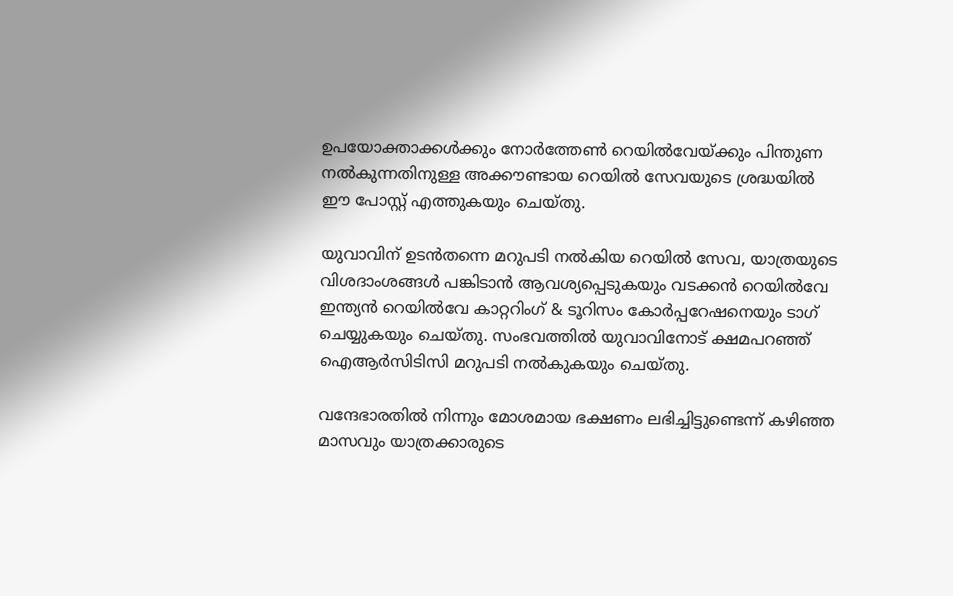ഉപയോക്താക്കള്‍ക്കും നോര്‍ത്തേണ്‍ റെയില്‍വേയ്ക്കും പിന്തുണ നല്‍കുന്നതിനുള്ള അക്കൗണ്ടായ റെയില്‍ സേവയുടെ ശ്രദ്ധയില്‍ ഈ പോസ്റ്റ് എത്തുകയും ചെയ്തു.

യുവാവിന് ഉടന്‍തന്നെ മറുപടി നല്‍കിയ റെയില്‍ സേവ, യാത്രയുടെ വിശദാംശങ്ങള്‍ പങ്കിടാന്‍ ആവശ്യപ്പെടുകയും വടക്കന്‍ റെയില്‍വേ ഇന്ത്യന്‍ റെയില്‍വേ കാറ്ററിംഗ് & ടൂറിസം കോര്‍പ്പറേഷനെയും ടാഗ് ചെയ്യുകയും ചെയ്തു. സംഭവത്തില്‍ യുവാവിനോട് ക്ഷമപറഞ്ഞ് ഐആര്‍സിടിസി മറുപടി നല്‍കുകയും ചെയ്തു.

വന്ദേഭാരതില്‍ നിന്നും മോശമായ ഭക്ഷണം ലഭിച്ചിട്ടുണ്ടെന്ന് കഴിഞ്ഞ മാസവും യാത്രക്കാരുടെ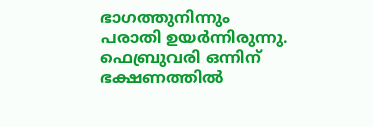ഭാഗത്തുനിന്നും പരാതി ഉയര്‍ന്നിരുന്നു. ഫെബ്രുവരി ഒന്നിന് ഭക്ഷണത്തില്‍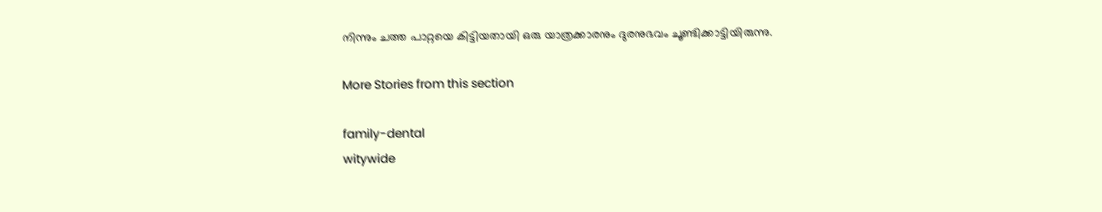നിന്നും ചത്ത പാറ്റയെ കിട്ടിയതായി ഒരു യാത്രക്കാരനും ദുരനുഭവം ചൂണ്ടിക്കാട്ടിയിരുന്നു.

More Stories from this section

family-dental
witywide